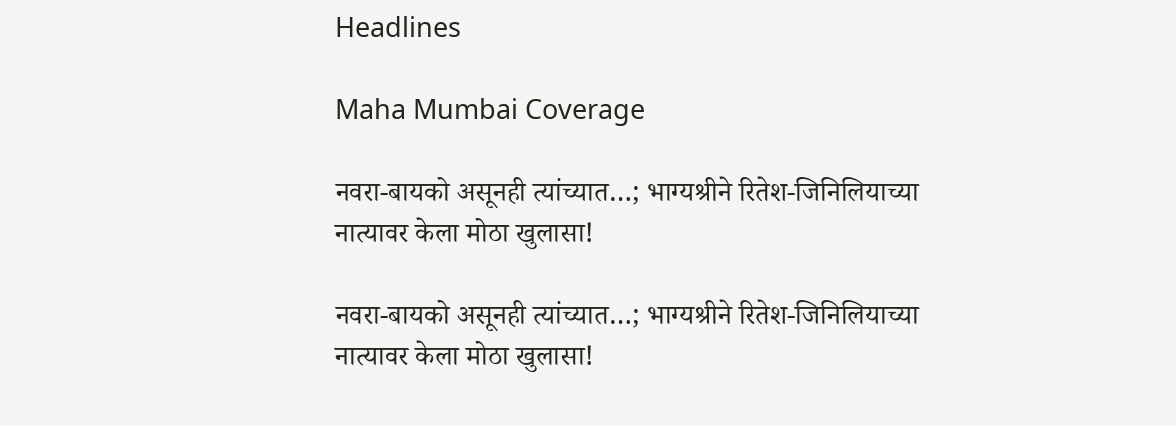Headlines

Maha Mumbai Coverage

नवरा-बायको असूनही त्यांच्यात…; भाग्यश्रीने रितेश-जिनिलियाच्या नात्यावर केला मोठा खुलासा!

नवरा-बायको असूनही त्यांच्यात…; भाग्यश्रीने रितेश-जिनिलियाच्या नात्यावर केला मोठा खुलासा!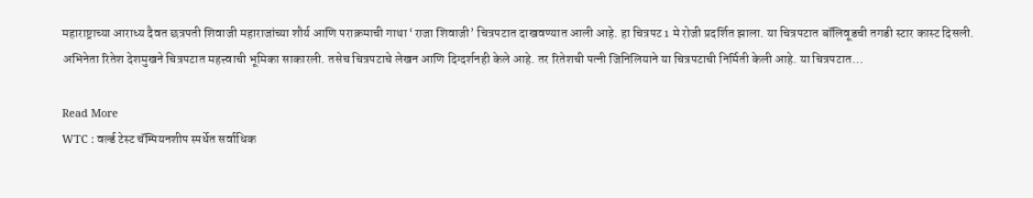महाराष्ट्राच्या आराध्य दैवत छत्रपती शिवाजी महाराजांच्या शौर्य आणि पराक्रमाची गाथा ‘राजा शिवाजी’ चित्रपटात दाखवण्यात आली आहे. हा चित्रपट 1 मे रोजी प्रदर्शित झाला. या चित्रपटात बॉलिवूडची तगडी स्टार कास्ट दिसली. अभिनेता रितेश देशमुखने चित्रपटात महत्त्वाची भूमिका साकारली. तसेच चित्रपटाचे लेखन आणि दिग्दर्शनही केले आहे. तर रितेशची पत्नी जिनिलियाने या चित्रपटाची निर्मिती केली आहे. या चित्रपटात…

Read More
WTC : वर्ल्ड टेस्ट चॅम्पियनशीप स्पर्धेत सर्वाधिक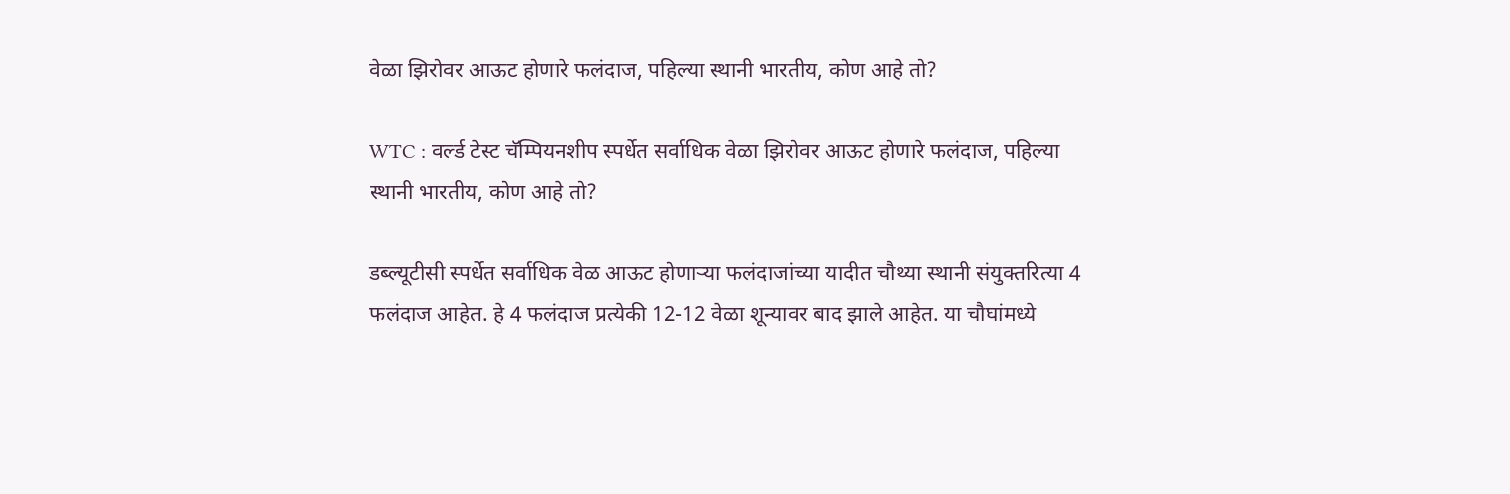वेळा झिरोवर आऊट होणारे फलंदाज, पहिल्या स्थानी भारतीय, कोण आहे तो?

WTC : वर्ल्ड टेस्ट चॅम्पियनशीप स्पर्धेत सर्वाधिक वेळा झिरोवर आऊट होणारे फलंदाज, पहिल्या स्थानी भारतीय, कोण आहे तो?

डब्ल्यूटीसी स्पर्धेत सर्वाधिक वेळ आऊट होणाऱ्या फलंदाजांच्या यादीत चौथ्या स्थानी संयुक्तरित्या 4 फलंदाज आहेत. हे 4 फलंदाज प्रत्येकी 12-12 वेळा शून्यावर बाद झाले आहेत. या चौघांमध्ये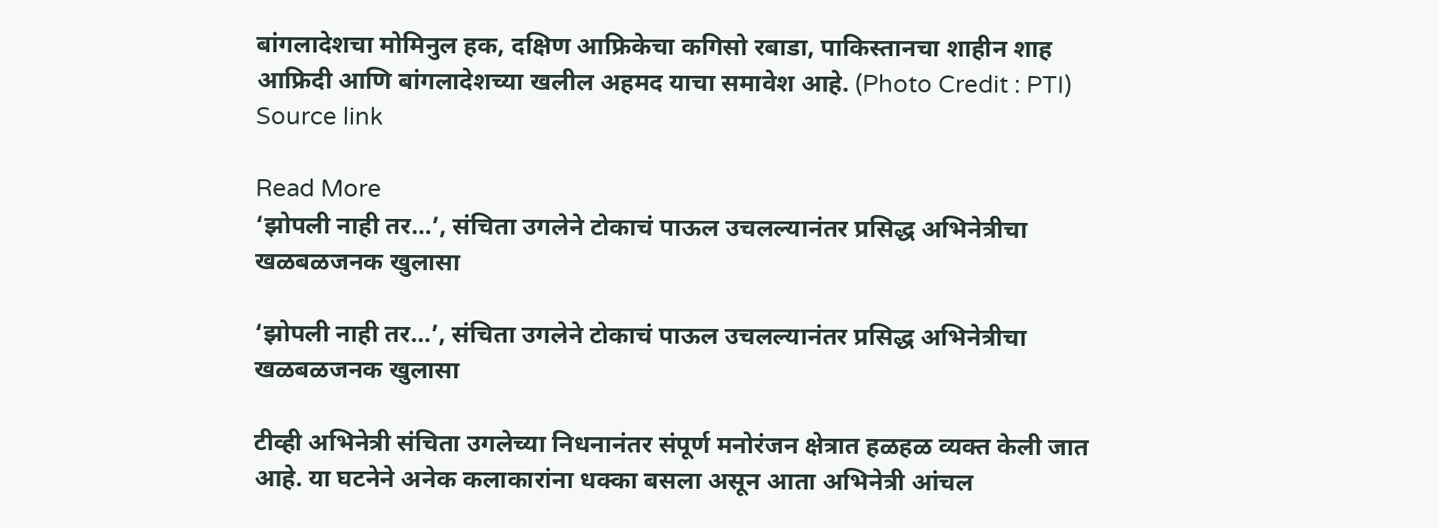बांगलादेशचा मोमिनुल हक, दक्षिण आफ्रिकेचा कगिसो रबाडा, पाकिस्तानचा शाहीन शाह आफ्रिदी आणि बांगलादेशच्या खलील अहमद याचा समावेश आहे. (Photo Credit : PTI) Source link

Read More
‘झोपली नाही तर…’, संचिता उगलेने टोकाचं पाऊल उचलल्यानंतर प्रसिद्ध अभिनेत्रीचा खळबळजनक खुलासा

‘झोपली नाही तर…’, संचिता उगलेने टोकाचं पाऊल उचलल्यानंतर प्रसिद्ध अभिनेत्रीचा खळबळजनक खुलासा

टीव्ही अभिनेत्री संचिता उगलेच्या निधनानंतर संपूर्ण मनोरंजन क्षेत्रात हळहळ व्यक्त केली जात आहे. या घटनेने अनेक कलाकारांना धक्का बसला असून आता अभिनेत्री आंचल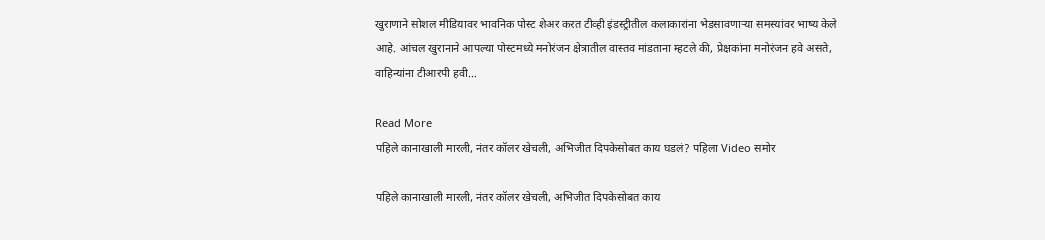खुराणाने सोशल मीडियावर भावनिक पोस्ट शेअर करत टीव्ही इंडस्ट्रीतील कलाकारांना भेडसावणाऱ्या समस्यांवर भाष्य केले आहे. आंचल खुरानाने आपल्या पोस्टमध्ये मनोरंजन क्षेत्रातील वास्तव मांडताना म्हटले की, प्रेक्षकांना मनोरंजन हवे असते, वाहिन्यांना टीआरपी हवी…

Read More
पहिले कानाखाली मारली, नंतर कॉलर खेचली, अभिजीत दिपकेसोबत काय घडलं? पहिला Video समोर

पहिले कानाखाली मारली, नंतर कॉलर खेचली, अभिजीत दिपकेसोबत काय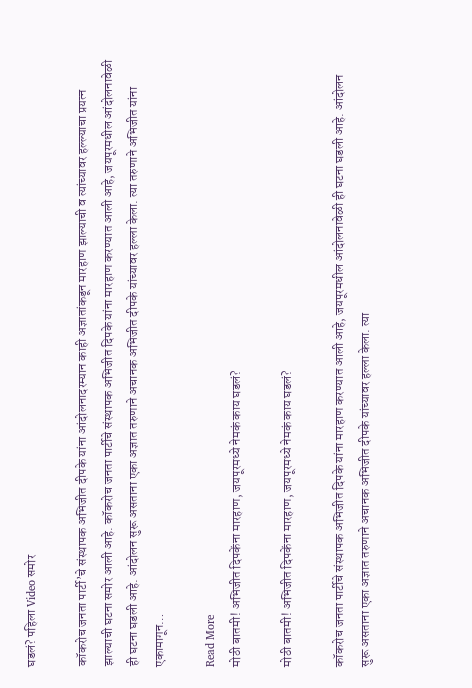घडलं? पहिला Video समोर

कॉकरोच जनता पार्टी’चे संस्थापक अभिजीत दीपके यांना आंदोलनादरम्यान काही अज्ञातांकडून मारहाण झाल्याची व त्यांच्यावर हल्ल्याचा प्रयत्न झाल्याची घटना समोर आली आहे. कॉकरोच जनता पार्टीचे संस्थापक अभिजीत दिपके यांना मारहाण करण्यात आली आहे, जयपूरमधील आंदोलनावेळी ही घटना घडली आहे. आंदोलन सुरू असताना एका अज्ञात तरुणाने अचानक अभिजीत दीपके यांच्यावर हल्ला केला. त्या तरुणाने अभिजीत यांना एकामागून…

Read More
मोठी बातमी! अभिजीत दिपकेंना मारहाण, जयपूरमध्ये नेमकं काय घडलं?

मोठी बातमी! अभिजीत दिपकेंना मारहाण, जयपूरमध्ये नेमकं काय घडलं?

कॉकरोच जनता पार्टीचे संस्थापक अभिजीत दिपके यांना मारहाण करण्यात आली आहे, जयपूरमधील आंदोलनावेळी ही घटना घडली आहे. आंदोलन सुरू असताना एका अज्ञात तरुणाने अचानक अभिजीत दीपके यांच्यावर हल्ला केला. त्या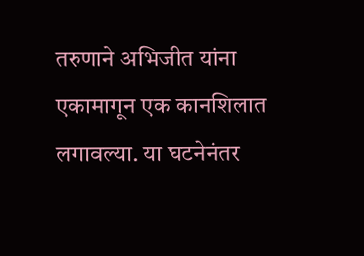तरुणाने अभिजीत यांना एकामागून एक कानशि‍लात लगावल्या. या घटनेनंतर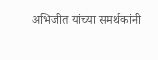अभिजीत यांच्या समर्थकांनी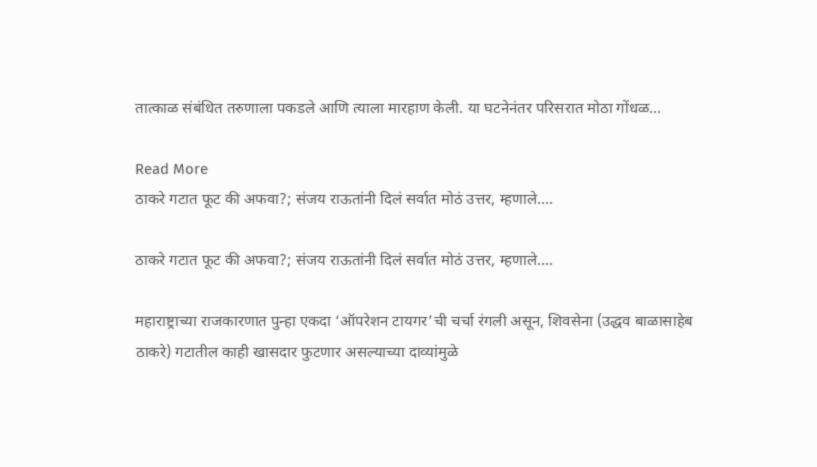तात्काळ संबंधित तरुणाला पकडले आणि त्याला मारहाण केली. या घटनेनंतर परिसरात मोठा गोंधळ…

Read More
ठाकरे गटात फूट की अफवा?; संजय राऊतांनी दिलं सर्वात मोठं उत्तर, म्हणाले….

ठाकरे गटात फूट की अफवा?; संजय राऊतांनी दिलं सर्वात मोठं उत्तर, म्हणाले….

महाराष्ट्राच्या राजकारणात पुन्हा एकदा ‘ऑपरेशन टायगर’ची चर्चा रंगली असून, शिवसेना (उद्धव बाळासाहेब ठाकरे) गटातील काही खासदार फुटणार असल्याच्या दाव्यांमुळे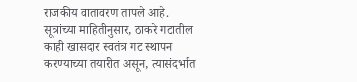राजकीय वातावरण तापले आहे. सूत्रांच्या माहितीनुसार, ठाकरे गटातील काही खासदार स्वतंत्र गट स्थापन करण्याच्या तयारीत असून, त्यासंदर्भात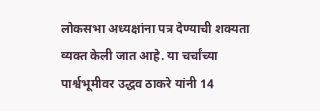लोकसभा अध्यक्षांना पत्र देण्याची शक्यता व्यक्त केली जात आहे. या चर्चांच्या पार्श्वभूमीवर उद्धव ठाकरे यांनी 14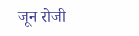जून रोजी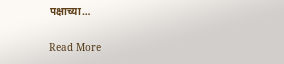पक्षाच्या…

Read More